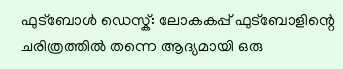ഫുട്ബോൾ ഡെസ്ക്: ലോകകപ്പ് ഫുട്ബോളിന്റെ ചരിത്രത്തിൽ തന്നെ ആദ്യമായി ഒരു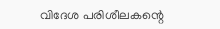വിദേശ പരിശീലകന്റെ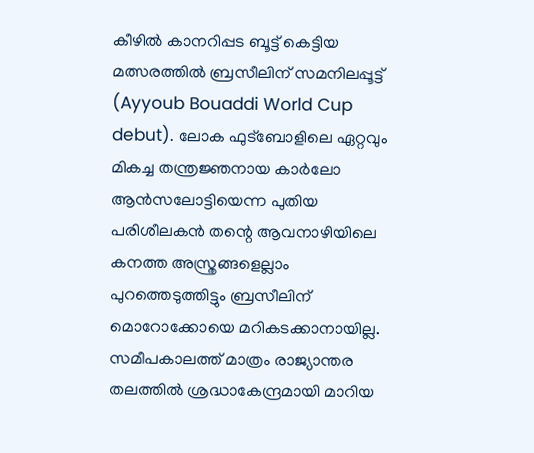കീഴിൽ കാനറിപ്പട ബൂട്ട് കെട്ടിയ മത്സരത്തിൽ ബ്രസീലിന് സമനിലപ്പൂട്ട് (Ayyoub Bouaddi World Cup debut). ലോക ഫുട്ബോളിലെ ഏറ്റവും മികച്ച തന്ത്രജ്ഞനായ കാർലോ ആൻസലോട്ടിയെന്ന പുതിയ പരിശീലകൻ തന്റെ ആവനാഴിയിലെ കനത്ത അസ്ത്രങ്ങളെല്ലാം പുറത്തെടുത്തിട്ടും ബ്രസീലിന് മൊറോക്കോയെ മറികടക്കാനായില്ല. സമീപകാലത്ത് മാത്രം രാജ്യാന്തര തലത്തിൽ ശ്രദ്ധാകേന്ദ്രമായി മാറിയ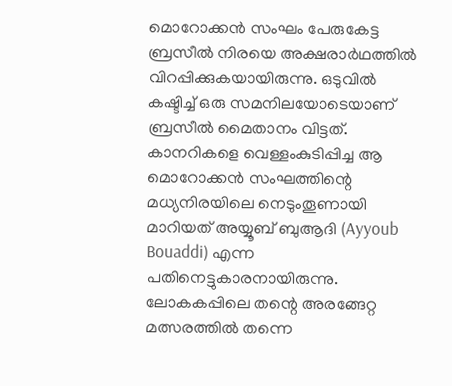മൊറോക്കൻ സംഘം പേരുകേട്ട ബ്രസീൽ നിരയെ അക്ഷരാർഥത്തിൽ വിറപ്പിക്കുകയായിരുന്നു. ഒടുവിൽ കഷ്ടിച്ച് ഒരു സമനിലയോടെയാണ് ബ്രസീൽ മൈതാനം വിട്ടത്. കാനറികളെ വെള്ളംകുടിപ്പിച്ച ആ മൊറോക്കൻ സംഘത്തിന്റെ മധ്യനിരയിലെ നെടുംതൂണായി മാറിയത് അയ്യൂബ് ബുആദി (Ayyoub Bouaddi) എന്ന പതിനെട്ടുകാരനായിരുന്നു.
ലോകകപ്പിലെ തന്റെ അരങ്ങേറ്റ മത്സരത്തിൽ തന്നെ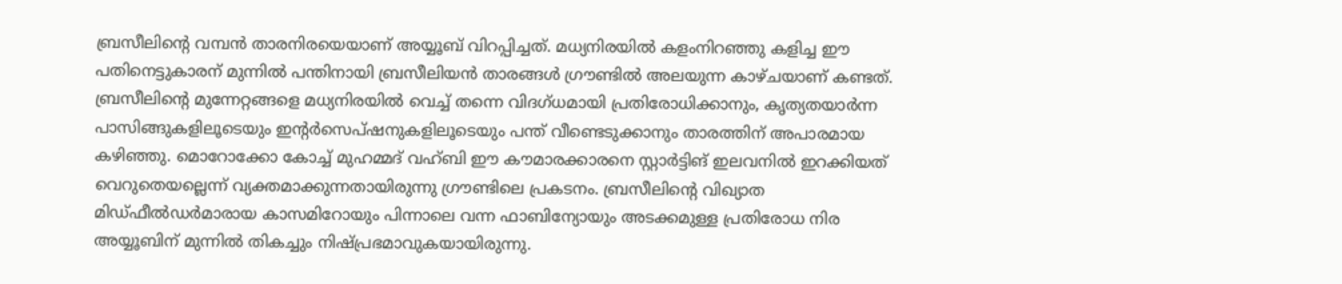ബ്രസീലിന്റെ വമ്പൻ താരനിരയെയാണ് അയ്യൂബ് വിറപ്പിച്ചത്. മധ്യനിരയിൽ കളംനിറഞ്ഞു കളിച്ച ഈ പതിനെട്ടുകാരന് മുന്നിൽ പന്തിനായി ബ്രസീലിയൻ താരങ്ങൾ ഗ്രൗണ്ടിൽ അലയുന്ന കാഴ്ചയാണ് കണ്ടത്. ബ്രസീലിന്റെ മുന്നേറ്റങ്ങളെ മധ്യനിരയിൽ വെച്ച് തന്നെ വിദഗ്ധമായി പ്രതിരോധിക്കാനും, കൃത്യതയാർന്ന പാസിങ്ങുകളിലൂടെയും ഇന്റർസെപ്ഷനുകളിലൂടെയും പന്ത് വീണ്ടെടുക്കാനും താരത്തിന് അപാരമായ കഴിഞ്ഞു. മൊറോക്കോ കോച്ച് മുഹമ്മദ് വഹ്ബി ഈ കൗമാരക്കാരനെ സ്റ്റാർട്ടിങ് ഇലവനിൽ ഇറക്കിയത് വെറുതെയല്ലെന്ന് വ്യക്തമാക്കുന്നതായിരുന്നു ഗ്രൗണ്ടിലെ പ്രകടനം. ബ്രസീലിന്റെ വിഖ്യാത മിഡ്ഫീൽഡർമാരായ കാസമിറോയും പിന്നാലെ വന്ന ഫാബിന്യോയും അടക്കമുള്ള പ്രതിരോധ നിര അയ്യൂബിന് മുന്നിൽ തികച്ചും നിഷ്പ്രഭമാവുകയായിരുന്നു.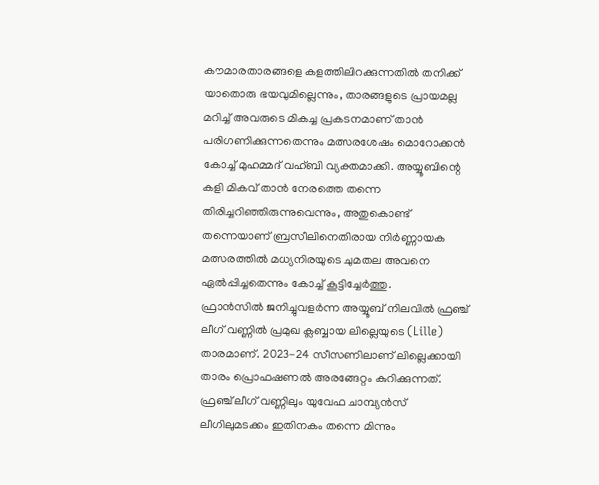കൗമാരതാരങ്ങളെ കളത്തിലിറക്കുന്നതിൽ തനിക്ക് യാതൊരു ഭയവുമില്ലെന്നും, താരങ്ങളുടെ പ്രായമല്ല മറിച്ച് അവരുടെ മികച്ച പ്രകടനമാണ് താൻ പരിഗണിക്കുന്നതെന്നും മത്സരശേഷം മൊറോക്കൻ കോച്ച് മുഹമ്മദ് വഹ്ബി വ്യക്തമാക്കി. അയ്യൂബിന്റെ കളി മികവ് താൻ നേരത്തെ തന്നെ തിരിച്ചറിഞ്ഞിരുന്നുവെന്നും, അതുകൊണ്ട് തന്നെയാണ് ബ്രസീലിനെതിരായ നിർണ്ണായക മത്സരത്തിൽ മധ്യനിരയുടെ ചുമതല അവനെ ഏൽപ്പിച്ചതെന്നും കോച്ച് കൂട്ടിച്ചേർത്തു.
ഫ്രാൻസിൽ ജനിച്ചുവളർന്ന അയ്യൂബ് നിലവിൽ ഫ്രഞ്ച് ലീഗ് വണ്ണിൽ പ്രമുഖ ക്ലബ്ബായ ലില്ലെയുടെ (Lille) താരമാണ്. 2023-24 സീസണിലാണ് ലില്ലെക്കായി താരം പ്രൊഫഷണൽ അരങ്ങേറ്റം കുറിക്കുന്നത്. ഫ്രഞ്ച് ലീഗ് വണ്ണിലും യുവേഫ ചാമ്പ്യൻസ് ലീഗിലുമടക്കം ഇതിനകം തന്നെ മിന്നും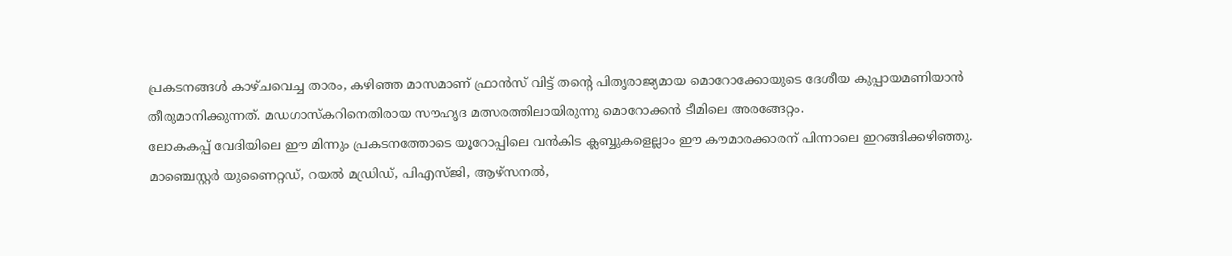പ്രകടനങ്ങൾ കാഴ്ചവെച്ച താരം, കഴിഞ്ഞ മാസമാണ് ഫ്രാൻസ് വിട്ട് തന്റെ പിതൃരാജ്യമായ മൊറോക്കോയുടെ ദേശീയ കുപ്പായമണിയാൻ തീരുമാനിക്കുന്നത്. മഡഗാസ്കറിനെതിരായ സൗഹൃദ മത്സരത്തിലായിരുന്നു മൊറോക്കൻ ടീമിലെ അരങ്ങേറ്റം.
ലോകകപ്പ് വേദിയിലെ ഈ മിന്നും പ്രകടനത്തോടെ യൂറോപ്പിലെ വൻകിട ക്ലബ്ബുകളെല്ലാം ഈ കൗമാരക്കാരന് പിന്നാലെ ഇറങ്ങിക്കഴിഞ്ഞു. മാഞ്ചെസ്റ്റർ യുണൈറ്റഡ്, റയൽ മഡ്രിഡ്, പിഎസ്ജി, ആഴ്സനൽ,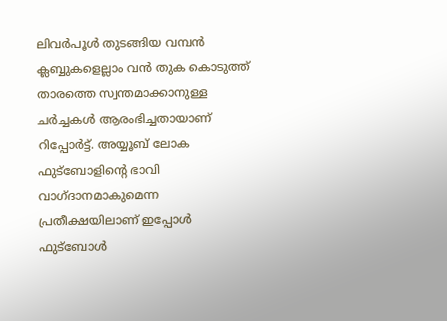ലിവർപൂൾ തുടങ്ങിയ വമ്പൻ ക്ലബ്ബുകളെല്ലാം വൻ തുക കൊടുത്ത് താരത്തെ സ്വന്തമാക്കാനുള്ള ചർച്ചകൾ ആരംഭിച്ചതായാണ് റിപ്പോർട്ട്. അയ്യൂബ് ലോക ഫുട്ബോളിന്റെ ഭാവി വാഗ്ദാനമാകുമെന്ന പ്രതീക്ഷയിലാണ് ഇപ്പോൾ ഫുട്ബോൾ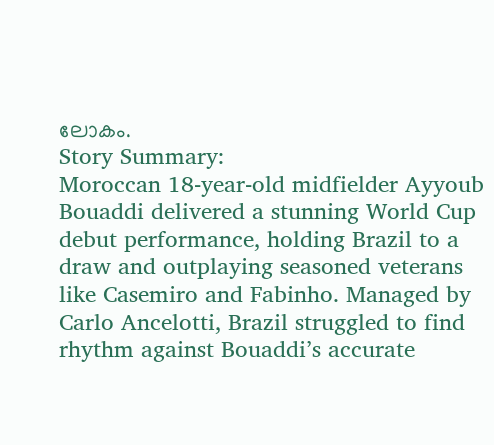ലോകം.
Story Summary:
Moroccan 18-year-old midfielder Ayyoub Bouaddi delivered a stunning World Cup debut performance, holding Brazil to a draw and outplaying seasoned veterans like Casemiro and Fabinho. Managed by Carlo Ancelotti, Brazil struggled to find rhythm against Bouaddi’s accurate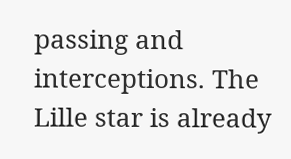passing and interceptions. The Lille star is already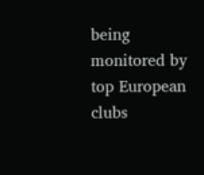being monitored by top European clubs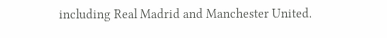including Real Madrid and Manchester United.